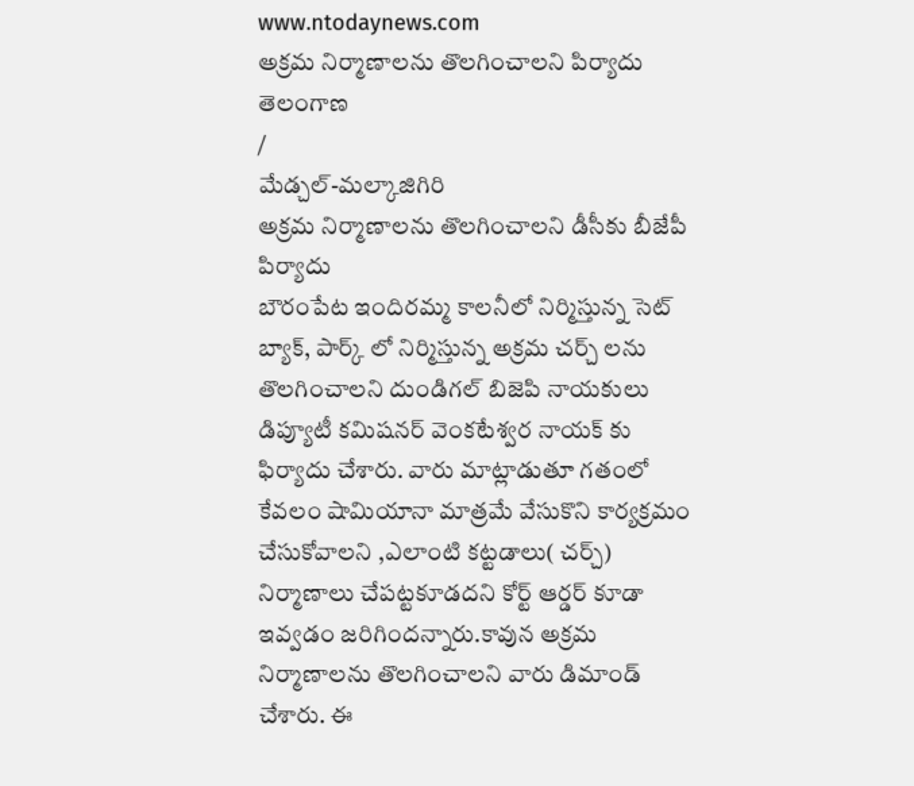www.ntodaynews.com
అక్రమ నిర్మాణాలను తొలగించాలని పిర్యాదు
తెలంగాణ
/
మేడ్చల్-మల్కాజిగిరి
అక్రమ నిర్మాణాలను తొలగించాలని డీసీకు బీజేపీ పిర్యాదు
బౌరంపేట ఇందిరమ్మ కాలనీలో నిర్మిస్తున్న సెట్ బ్యాక్, పార్క్ లో నిర్మిస్తున్న అక్రమ చర్చ్ లను తొలగించాలని దుండిగల్ బిజెపి నాయకులు డిప్యూటీ కమిషనర్ వెంకటేశ్వర నాయక్ కు ఫిర్యాదు చేశారు. వారు మాట్లాడుతూ గతంలో కేవలం షామియానా మాత్రమే వేసుకొని కార్యక్రమం చేసుకోవాలని ,ఎలాంటి కట్టడాలు( చర్చ్) నిర్మాణాలు చేపట్టకూడదని కోర్ట్ ఆర్డర్ కూడా ఇవ్వడం జరిగిందన్నారు.కావున అక్రమ నిర్మాణాలను తొలగించాలని వారు డిమాండ్ చేశారు. ఈ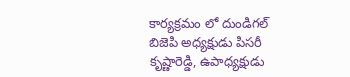కార్యక్రమం లో దుండిగల్ బిజెపి అధ్యక్షుడు పిసరీ కృష్ణారెడ్డి, ఉపాధ్యక్షుడు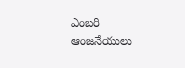ఎంబరి ఆంజనేయులు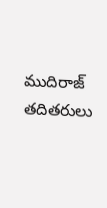ముదిరాజ్ తదితరులు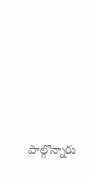పాల్గొన్నారు